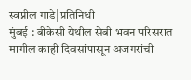स्वप्नील गाडे|प्रतिनिधी
मुंबई : बीकेसी येथील सेबी भवन परिसरात मागील काही दिवसांपासून अजगरांची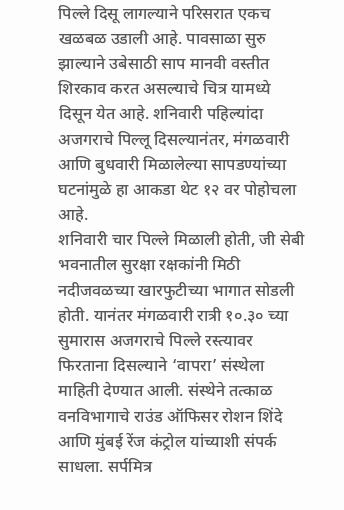पिल्ले दिसू लागल्याने परिसरात एकच खळबळ उडाली आहे. पावसाळा सुरु झाल्याने उबेसाठी साप मानवी वस्तीत शिरकाव करत असल्याचे चित्र यामध्ये दिसून येत आहे. शनिवारी पहिल्यांदा अजगराचे पिल्लू दिसल्यानंतर, मंगळवारी आणि बुधवारी मिळालेल्या सापडण्यांच्या घटनांमुळे हा आकडा थेट १२ वर पोहोचला आहे.
शनिवारी चार पिल्ले मिळाली होती, जी सेबी भवनातील सुरक्षा रक्षकांनी मिठी नदीजवळच्या खारफुटीच्या भागात सोडली होती. यानंतर मंगळवारी रात्री १०.३० च्या सुमारास अजगराचे पिल्ले रस्त्यावर फिरताना दिसल्याने ‘वापरा’ संस्थेला माहिती देण्यात आली. संस्थेने तत्काळ वनविभागाचे राउंड ऑफिसर रोशन शिंदे आणि मुंबई रेंज कंट्रोल यांच्याशी संपर्क साधला. सर्पमित्र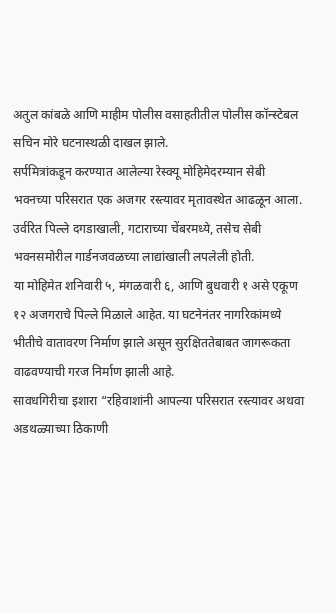अतुल कांबळे आणि माहीम पोलीस वसाहतीतील पोलीस कॉन्स्टेबल सचिन मोरे घटनास्थळी दाखल झाले.
सर्पमित्रांकडून करण्यात आलेल्या रेस्क्यू मोहिमेदरम्यान सेबी भवनच्या परिसरात एक अजगर रस्त्यावर मृतावस्थेत आढळून आला. उर्वरित पिल्ले दगडाखाली, गटाराच्या चेंबरमध्ये, तसेच सेबी भवनसमोरील गार्डनजवळच्या लाद्यांखाली लपलेली होती.
या मोहिमेत शनिवारी ५, मंगळवारी ६, आणि बुधवारी १ असे एकूण १२ अजगराचे पिल्ले मिळाले आहेत. या घटनेनंतर नागरिकांमध्ये भीतीचे वातावरण निर्माण झाले असून सुरक्षिततेबाबत जागरूकता वाढवण्याची गरज निर्माण झाली आहे.
सावधगिरीचा इशारा “रहिवाशांनी आपल्या परिसरात रस्त्यावर अथवा अडथळ्याच्या ठिकाणी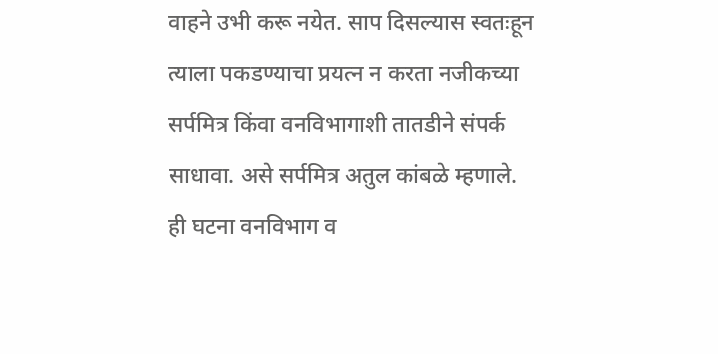वाहने उभी करू नयेत. साप दिसल्यास स्वतःहून त्याला पकडण्याचा प्रयत्न न करता नजीकच्या सर्पमित्र किंवा वनविभागाशी तातडीने संपर्क साधावा. असे सर्पमित्र अतुल कांबळे म्हणाले.
ही घटना वनविभाग व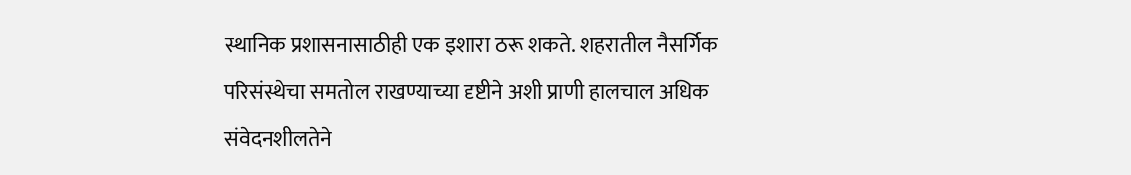स्थानिक प्रशासनासाठीही एक इशारा ठरू शकते. शहरातील नैसर्गिक परिसंस्थेचा समतोल राखण्याच्या दृष्टीने अशी प्राणी हालचाल अधिक संवेदनशीलतेने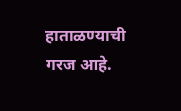हाताळण्याची गरज आहे.